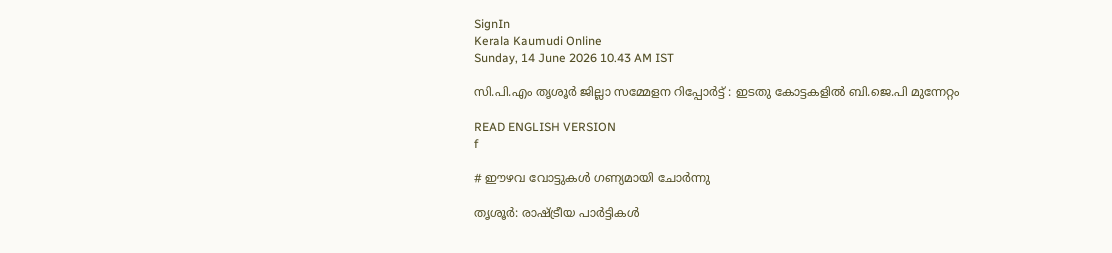SignIn
Kerala Kaumudi Online
Sunday, 14 June 2026 10.43 AM IST

സി.പി.എം തൃശൂർ ജില്ലാ സമ്മേളന റിപ്പോർട്ട് : ഇടതു കോട്ടകളിൽ ബി.ജെ.പി മുന്നേറ്റം

READ ENGLISH VERSION
f

# ഈഴവ വോട്ടുകൾ ഗണ്യമായി ചോർന്നു

തൃശൂർ: രാഷ്ട്രീയ പാർട്ടികൾ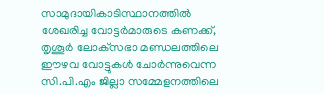സാമുദായികാടിസ്ഥാനത്തിൽ ശേഖരിച്ച വോട്ടർമാരുടെ കണക്ക്, തൃശൂർ ലോക്‌സഭാ മണ്ഡലത്തിലെ ഈഴവ വോട്ടുകൾ ചോർന്നുവെന്ന സി.പി.എം ജില്ലാ സമ്മേളനത്തിലെ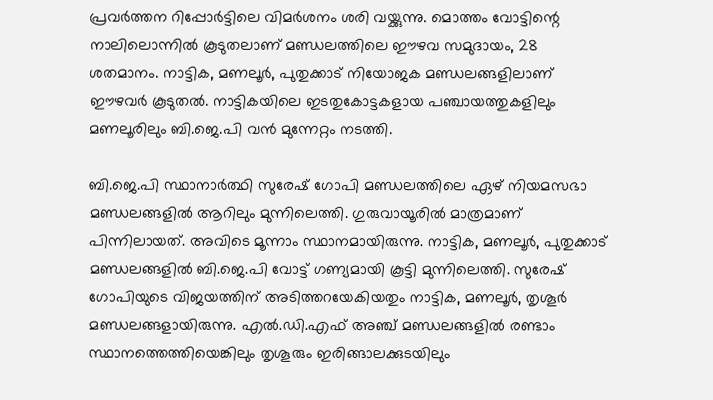പ്രവർത്തന റിപ്പോർട്ടിലെ വിമർശനം ശരി വയ്ക്കുന്നു. മൊത്തം വോട്ടിന്റെ നാലിലൊന്നിൽ കൂടുതലാണ് മണ്ഡലത്തിലെ ഈഴവ സമുദായം, 28 ശതമാനം. നാട്ടിക, മണലൂർ, പുതുക്കാട് നിയോജക മണ്ഡലങ്ങളിലാണ് ഈഴവർ കൂടുതൽ. നാട്ടികയിലെ ഇടതുകോട്ടകളായ പഞ്ചായത്തുകളിലും മണലൂരിലും ബി.ജെ.പി വൻ മുന്നേറ്റം നടത്തി.

ബി.ജെ.പി സ്ഥാനാർത്ഥി സുരേഷ് ഗോപി മണ്ഡലത്തിലെ ഏഴ് നിയമസഭാ മണ്ഡലങ്ങളിൽ ആറിലും മുന്നിലെത്തി. ഗുരുവായൂരിൽ മാത്രമാണ് പിന്നിലായത്. അവിടെ മൂന്നാം സ്ഥാനമായിരുന്നു. നാട്ടിക, മണലൂർ, പുതുക്കാട് മണ്ഡലങ്ങളിൽ ബി.ജെ.പി വോട്ട് ഗണ്യമായി കൂട്ടി മുന്നിലെത്തി. സുരേഷ് ഗോപിയുടെ വിജയത്തിന് അടിത്തറയേകിയതും നാട്ടിക, മണലൂർ, തൃശൂർ മണ്ഡലങ്ങളായിരുന്നു. എൽ.ഡി.എഫ് അഞ്ച് മണ്ഡലങ്ങളിൽ രണ്ടാം സ്ഥാനത്തെത്തിയെങ്കിലും തൃശൂരും ഇരിങ്ങാലക്കുടയിലും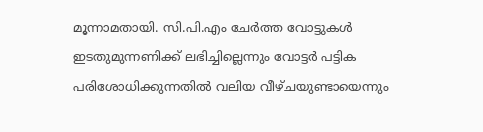മൂന്നാമതായി. സി.പി.എം ചേർത്ത വോട്ടുകൾ ഇടതുമുന്നണിക്ക് ലഭിച്ചില്ലെന്നും വോട്ടർ പട്ടിക പരിശോധിക്കുന്നതിൽ വലിയ വീഴ്ചയുണ്ടായെന്നും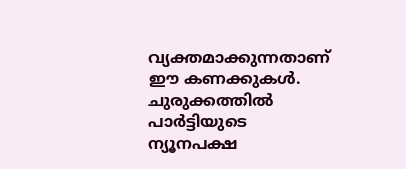വ്യക്തമാക്കുന്നതാണ് ഈ കണക്കുകൾ. ചുരുക്കത്തിൽ പാർട്ടിയുടെ ന്യൂനപക്ഷ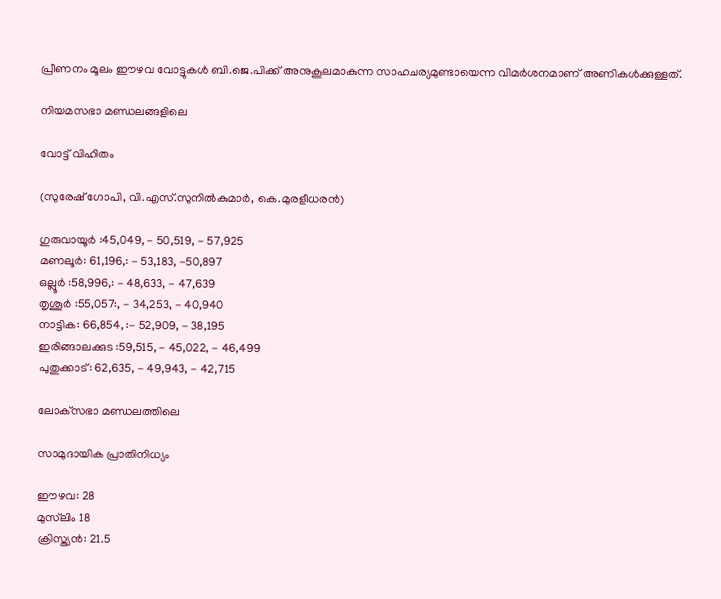പ്രീണനം മൂലം ഈഴവ വോട്ടുകൾ ബി.ജെ.പിക്ക് അനുകൂലമാകുന്ന സാഹചര്യമുണ്ടായെന്ന വിമർശനമാണ് അണികൾക്കുള്ളത്.

നിയമസഭാ മണ്ഡലങ്ങളിലെ

വോട്ട് വിഹിതം

(സുരേഷ് ഗോപി, വി.എസ്.സുനിൽകുമാർ, കെ.മുരളീധരൻ)

ഗുരുവായൂർ :45,049, - 50,519, - 57,925
മണലൂർ: 61,196,: - 53,183, -50,897
ഒല്ലൂർ :58,996,: - 48,633, - 47,639
തൃശൂർ :55,057:, - 34,253, - 40,940
നാട്ടിക: 66,854, :- 52,909, - 38,195
ഇരിങ്ങാലക്കുട :59,515, - 45,022, - 46,499
പുതുക്കാട്: 62,635, - 49,943, - 42,715

ലോക്‌സഭാ മണ്ഡലത്തിലെ

സാമുദായിക പ്രാതിനിധ്യം

ഈഴവ: 28
മുസ്‌ലിം 18
ക്രിസ്ത്യൻ: 21.5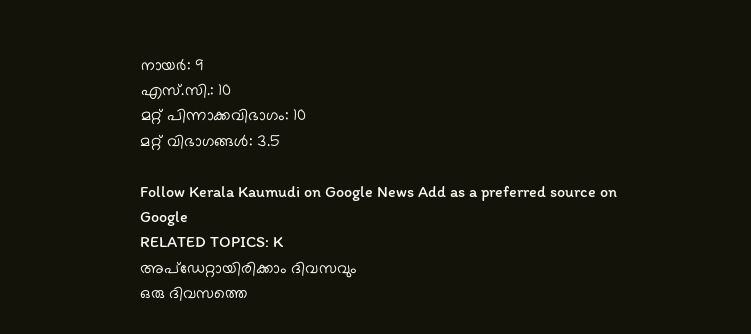നായർ: 9
എസ്.സി.: 10
മറ്റ് പിന്നാക്കവിഭാഗം: 10
മറ്റ് വിഭാഗങ്ങൾ: 3.5

Follow Kerala Kaumudi on Google News Add as a preferred source on Google
RELATED TOPICS: K
അപ്ഡേറ്റായിരിക്കാം ദിവസവും
ഒരു ദിവസത്തെ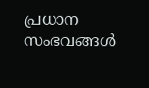പ്രധാന സംഭവങ്ങൾ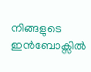നിങ്ങളുടെ ഇൻബോക്സിൽ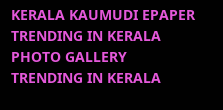KERALA KAUMUDI EPAPER
TRENDING IN KERALA
PHOTO GALLERY
TRENDING IN KERALA